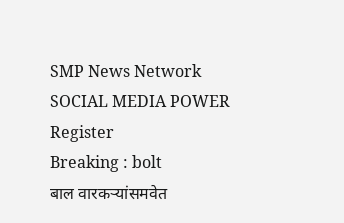SMP News Network
SOCIAL MEDIA POWER
Register
Breaking : bolt
बाल वारकऱ्यांसमवेत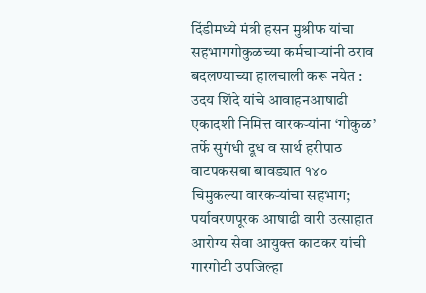दिंडीमध्ये मंत्री हसन मुश्रीफ यांचा सहभागगोकुळच्या कर्मचाऱ्यांनी ठराव बदलण्याच्या हालचाली करू नयेत : उदय शिंदे यांचे आवाहनआषाढी एकादशी निमित्त वारकऱ्यांना ‘गोकुळ’ तर्फे सुगंधी दूध व सार्थ हरीपाठ वाटपकसबा बावड्यात १४० चिमुकल्या वारकऱ्यांचा सहभाग; पर्यावरणपूरक आषाढी वारी उत्साहात आरोग्य सेवा आयुक्त काटकर यांची गारगोटी उपजिल्हा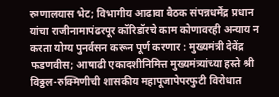रुग्णालयास भेट; विभागीय आढावा बैठक संपन्नधर्मेंद्र प्रधान यांचा राजीनामापंढरपूर कॉरिडॉरचे काम कोणावरही अन्याय न करता योग्य पुनर्वसन करून पूर्ण करणार : मुख्यमंत्री देवेंद्र फडणवीस; आषाढी एकादशीनिमित्त मुख्यमंत्र्यांच्या हस्ते श्री विठ्ठल-रुक्मिणीची शासकीय महापूजापेपरफुटी विरोधात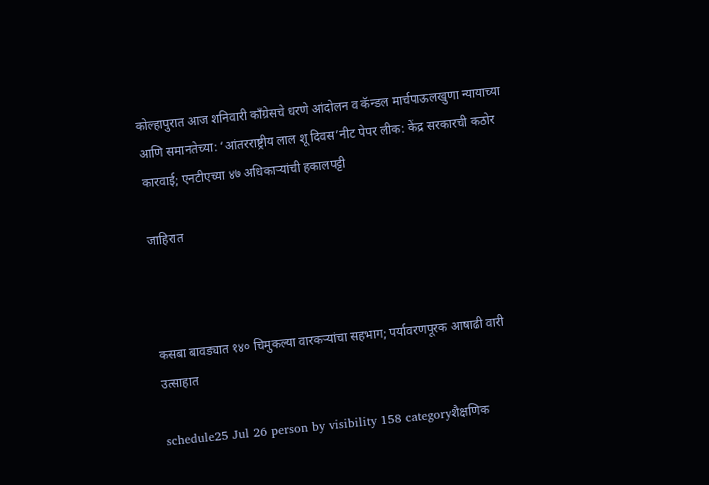कोल्हापुरात आज शनिवारी काँग्रेसचे धरणे आंदोलन व कॅन्डल मार्चपाऊलखुणा न्यायाच्या आणि समानतेच्या: ‘आंतरराष्ट्रीय लाल शू दिवस’नीट पेपर लीक: केंद्र सरकारची कठोर कारवाई; एनटीएच्या ४७ अधिकाऱ्यांची हकालपट्टी

जाहिरात



कसबा बावड्यात १४० चिमुकल्या वारकऱ्यांचा सहभाग; पर्यावरणपूरक आषाढी वारी उत्साहात

schedule25 Jul 26 person by visibility 158 categoryशैक्षणिक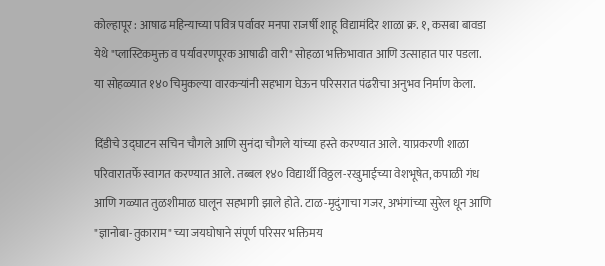कोल्हापूर : आषाढ महिन्याच्या पवित्र पर्वावर मनपा राजर्षी शाहू विद्यामंदिर शाळा क्र. १, कसबा बावडा येथे "प्लास्टिकमुक्त व पर्यावरणपूरक आषाढी वारी" सोहळा भक्तिभावात आणि उत्साहात पार पडला. या सोहळ्यात १४० चिमुकल्या वारकऱ्यांनी सहभाग घेऊन परिसरात पंढरीचा अनुभव निर्माण केला.

दिंडीचे उद्घाटन सचिन चौगले आणि सुनंदा चौगले यांच्या हस्ते करण्यात आले. याप्रकरणी शाळा परिवारातर्फे स्वागत करण्यात आले. तब्बल १४० विद्यार्थी विठ्ठल-रखुमाईच्या वेशभूषेत, कपाळी गंध आणि गळ्यात तुळशीमाळ घालून सहभागी झाले होते. टाळ-मृदुंगाचा गजर, अभंगांच्या सुरेल धून आणि "ज्ञानोबा-तुकाराम" च्या जयघोषाने संपूर्ण परिसर भक्तिमय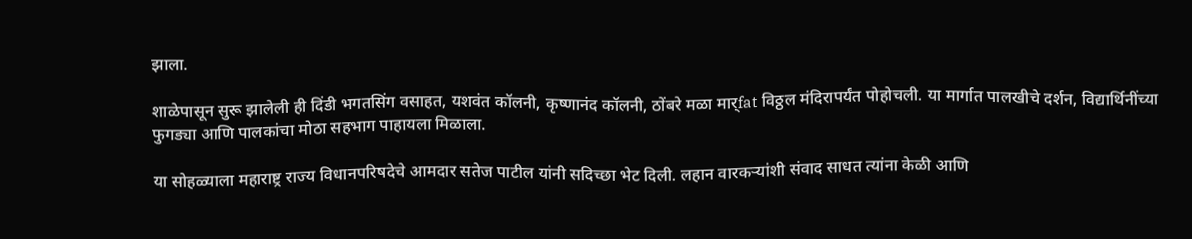झाला.

शाळेपासून सुरू झालेली ही दिंडी भगतसिंग वसाहत, यशवंत कॉलनी, कृष्णानंद कॉलनी, ठोंबरे मळा मार्fat विठ्ठल मंदिरापर्यंत पोहोचली. या मार्गात पालखीचे दर्शन, विद्यार्थिनींच्या फुगड्या आणि पालकांचा मोठा सहभाग पाहायला मिळाला.

या सोहळ्याला महाराष्ट्र राज्य विधानपरिषदेचे आमदार सतेज पाटील यांनी सदिच्छा भेट दिली. लहान वारकऱ्यांशी संवाद साधत त्यांना केळी आणि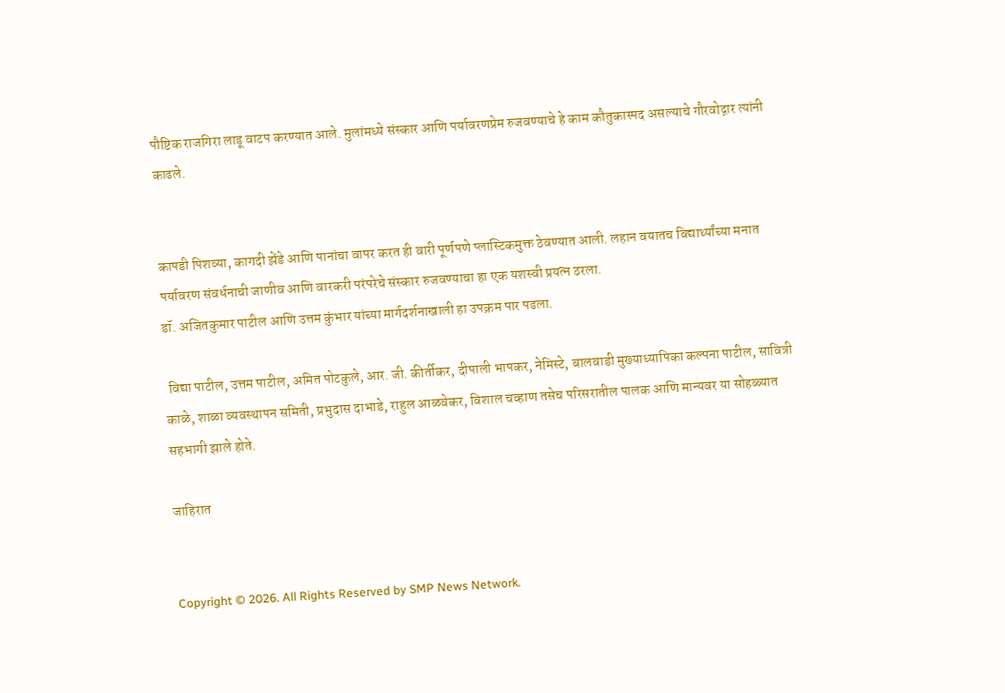पौष्टिक राजगिरा लाडू वाटप करण्यात आले. मुलांमध्ये संस्कार आणि पर्यावरणप्रेम रुजवण्याचे हे काम कौतुकास्पद असल्याचे गौरवोद्गार त्यांनी काढले.


कापडी पिशव्या, कागदी झेंडे आणि पानांचा वापर करत ही वारी पूर्णपणे प्लास्टिकमुक्त ठेवण्यात आली. लहान वयातच विद्यार्थ्यांच्या मनात पर्यावरण संवर्धनाची जाणीव आणि वारकरी परंपरेचे संस्कार रुजवण्याचा हा एक यशस्वी प्रयत्न ठरला.
डॉ. अजितकुमार पाटील आणि उत्तम कुंभार यांच्या मार्गदर्शनाखाली हा उपक्रम पार पडला.

 विद्या पाटील, उत्तम पाटील, अमित पोटकुले, आर. जी. कीर्तीकर, दीपाली भापकर, नेमिस्टे, बालवाडी मुख्याध्यापिका कल्पना पाटील, सावित्री काळे, शाळा व्यवस्थापन समिती, प्रभुदास दाभाडे, राहुल आळवेकर, विशाल चव्हाण तसेच परिसरातील पालक आणि मान्यवर या सोहळ्यात सहभागी झाले होते.

जाहिरात


Copyright © 2026. All Rights Reserved by SMP News Network.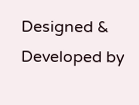Designed & Developed by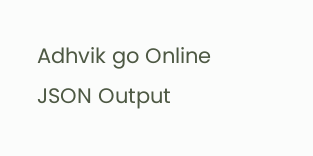Adhvik go Online
JSON Output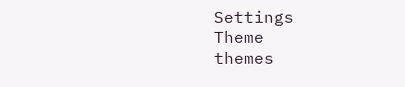Settings
Theme
themes